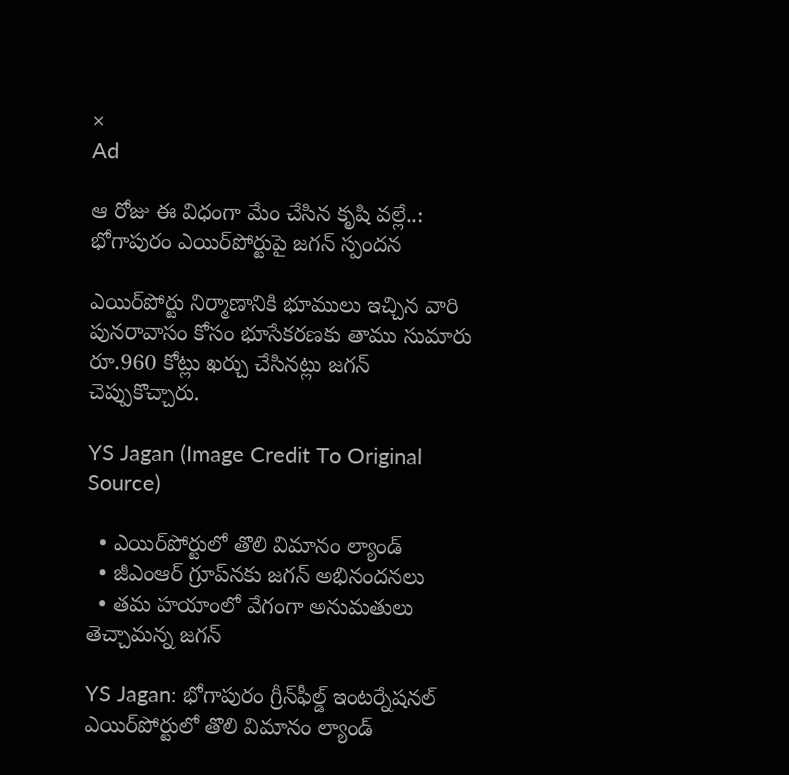×
Ad

ఆ రోజు ఈ విధంగా మేం చేసిన కృషి వల్లే..: భోగాపురం ఎయిర్‌పోర్టుపై జగన్ స్పందన

ఎయిర్‌పోర్టు నిర్మాణానికి భూములు ఇచ్చిన వారి పునరావాసం కోసం భూసేకరణకు తాము సుమారు రూ.960 కోట్లు ఖర్చు చేసినట్లు జగన్ చెప్పుకొచ్చారు.

YS Jagan (Image Credit To Original Source)

  • ఎయిర్‌పోర్టులో తొలి విమానం ల్యాండ్‌
  • జీఎంఆర్‌ గ్రూప్‌నకు జగన్ అభినందనలు
  • తమ హయాంలో వేగంగా అనుమతులు తెచ్చామన్న జగన్

YS Jagan: భోగాపురం గ్రీన్‌ఫీల్డ్‌ ఇంటర్నేషనల్‌ ఎయిర్‌పోర్టులో తొలి విమానం ల్యాండ్‌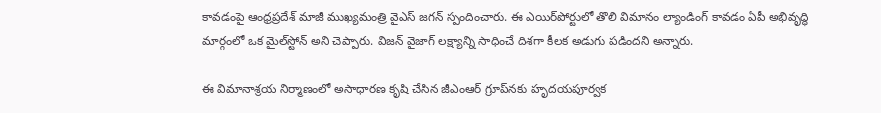కావడంపై ఆంధ్రప్రదేశ్ మాజీ ముఖ్యమంత్రి వైఎస్ జగన్ స్పందించారు. ఈ ఎయిర్‌పోర్టులో తొలి విమానం ల్యాండింగ్ కావ‌డం ఏపీ అభివృద్ధి మార్గంలో ఒక మైల్‌స్టోన్‌ అని చెప్పారు. విజన్ వైజాగ్ లక్ష్యాన్ని సాధించే దిశగా కీలక అడుగు పడిందని అన్నారు.

ఈ విమానాశ్రయ నిర్మాణంలో అసాధారణ కృషి చేసిన జీఎంఆర్‌ గ్రూప్‌నకు హృదయపూర్వక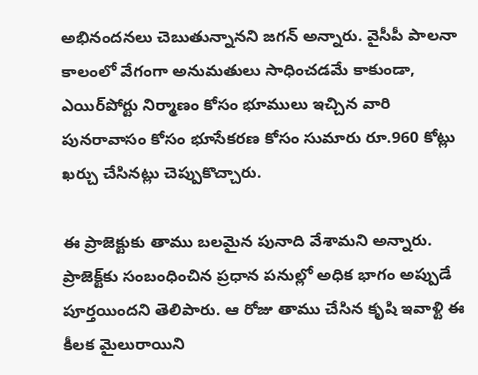అభినందనలు చెబుతున్నానని జగన్ అన్నారు. వైసీపీ పాలనా కాలంలో వేగంగా అనుమతులు సాధించడమే కాకుండా, ఎయిర్‌పోర్టు నిర్మాణం కోసం భూములు ఇచ్చిన వారి పునరావాసం కోసం భూసేకరణ కోసం సుమారు రూ.960 కోట్లు ఖర్చు చేసినట్లు చెప్పుకొచ్చారు.

ఈ ప్రాజెక్టుకు తాము బలమైన పునాది వేశామని అన్నారు. ప్రాజెక్ట్‌కు సంబంధించిన ప్రధాన పనుల్లో అధిక భాగం అప్పుడే పూర్త‌యిందని తెలిపారు. ఆ రోజు తాము చేసిన కృషి ఇవాళ్టి ఈ కీలక మైలురాయిని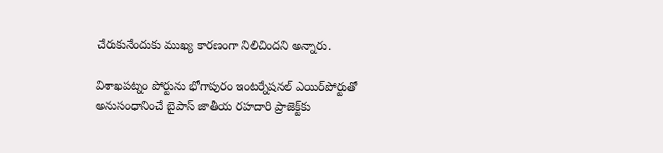చేరుకునేందుకు ముఖ్య కారణంగా నిలిచిందని అన్నారు.

విశాఖపట్నం పోర్టును భోగాపురం ఇంటర్నేషనల్ ఎయిర్‌పోర్టుతో అనుసంధానించే బైపాస్ జాతీయ రహదారి ప్రాజెక్ట్‌కు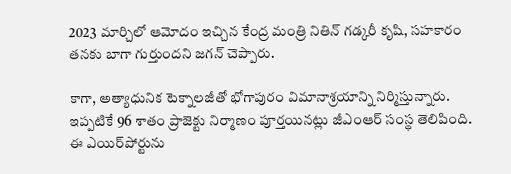2023 మార్చిలో ఆమోదం ఇచ్చిన కేంద్ర మంత్రి నితిన్ గడ్కరీ కృషి, సహకారం తనకు బాగా గుర్తుందని జగన్ చెప్పారు.

కాగా, అత్యాధునిక టెక్నాలజీతో భోగాపురం విమానాశ్రయాన్ని నిర్మిస్తున్నారు. ఇప్పటికే 96 శాతం ప్రాజెక్టు నిర్మాణం పూర్తయినట్లు జీఎంఆర్‌ సంస్థ తెలిపింది. ఈ ఎయిర్‌పోర్టును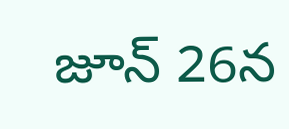జూన్‌ 26న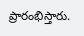ప్రారంభిస్తారు.